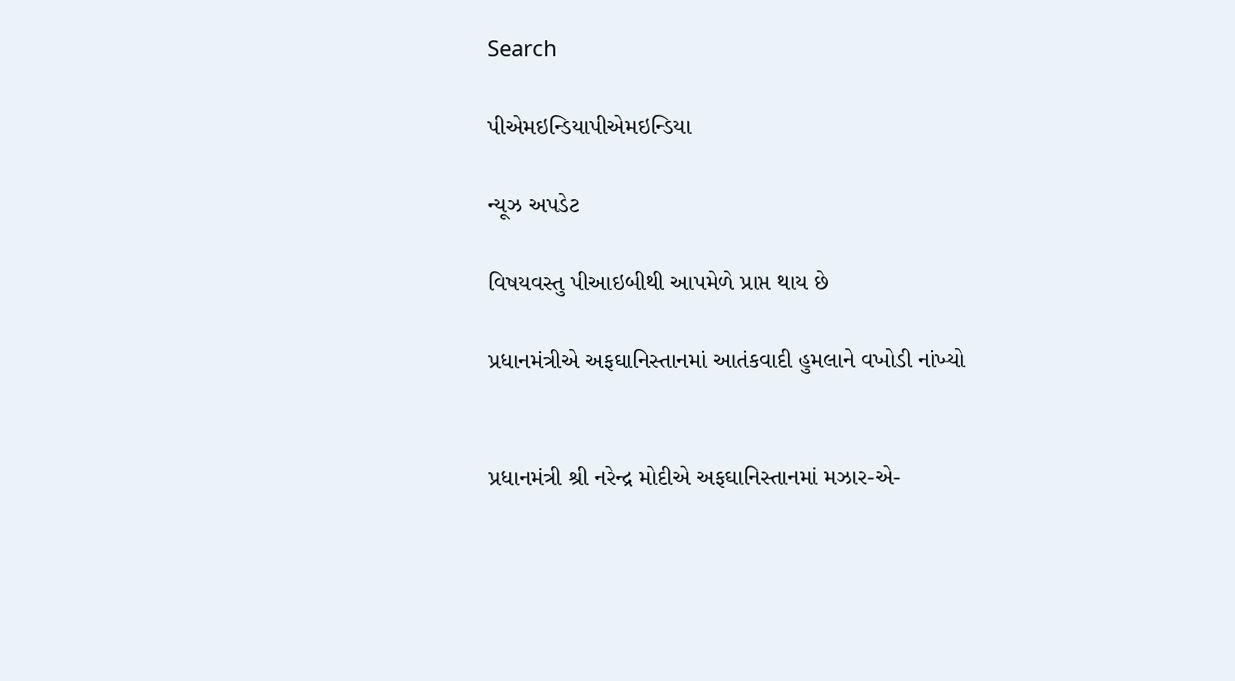Search

પીએમઇન્ડિયાપીએમઇન્ડિયા

ન્યૂઝ અપડેટ

વિષયવસ્તુ પીઆઇબીથી આપમેળે પ્રાપ્ત થાય છે

પ્રધાનમંત્રીએ અફઘાનિસ્તાનમાં આતંકવાદી હુમલાને વખોડી નાંખ્યો


પ્રધાનમંત્રી શ્રી નરેન્દ્ર મોદીએ અફઘાનિસ્તાનમાં મઝાર-એ-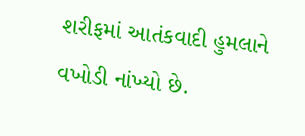શરીફમાં આતંકવાદી હુમલાને વખોડી નાંખ્યો છે.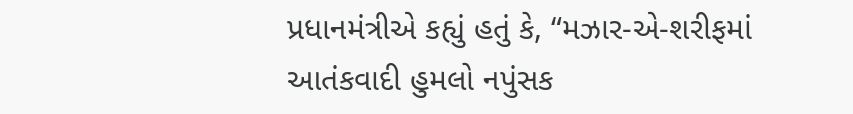પ્રધાનમંત્રીએ કહ્યું હતું કે, “મઝાર-એ-શરીફમાં આતંકવાદી હુમલો નપુંસક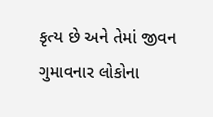કૃત્ય છે અને તેમાં જીવન ગુમાવનાર લોકોના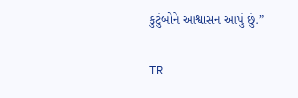કુટુંબોને આશ્વાસન આપું છું.”

TR